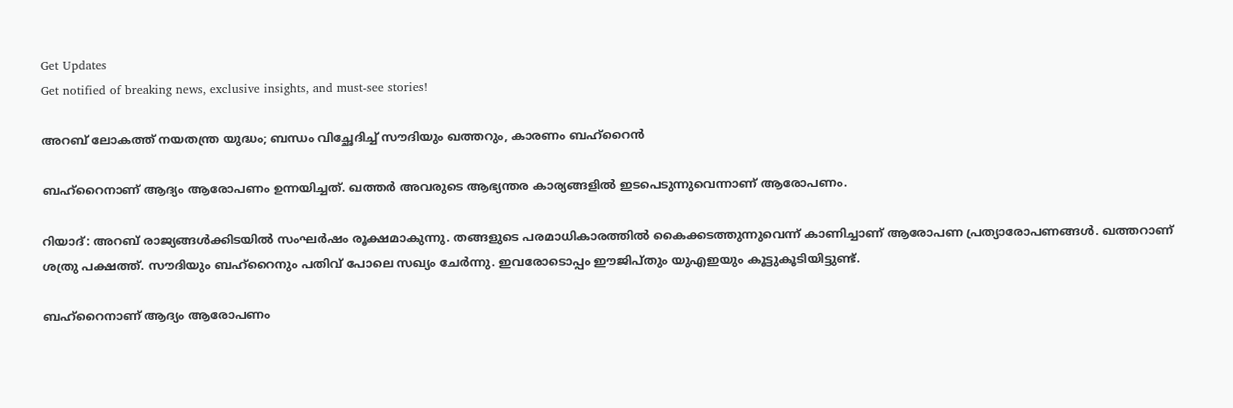Get Updates
Get notified of breaking news, exclusive insights, and must-see stories!

അറബ് ലോകത്ത് നയതന്ത്ര യുദ്ധം; ബന്ധം വിച്ഛേദിച്ച് സൗദിയും ഖത്തറും, കാരണം ബഹ്‌റൈന്‍

ബഹ്‌റൈനാണ് ആദ്യം ആരോപണം ഉന്നയിച്ചത്. ഖത്തര്‍ അവരുടെ ആഭ്യന്തര കാര്യങ്ങളില്‍ ഇടപെടുന്നുവെന്നാണ് ആരോപണം.

റിയാദ്: അറബ് രാജ്യങ്ങള്‍ക്കിടയില്‍ സംഘര്‍ഷം രൂക്ഷമാകുന്നു. തങ്ങളുടെ പരമാധികാരത്തില്‍ കൈക്കടത്തുന്നുവെന്ന് കാണിച്ചാണ് ആരോപണ പ്രത്യാരോപണങ്ങള്‍. ഖത്തറാണ് ശത്രു പക്ഷത്ത്. സൗദിയും ബഹ്‌റൈനും പതിവ് പോലെ സഖ്യം ചേര്‍ന്നു. ഇവരോടൊപ്പം ഈജിപ്തും യുഎഇയും കൂട്ടുകൂടിയിട്ടുണ്ട്.

ബഹ്‌റൈനാണ് ആദ്യം ആരോപണം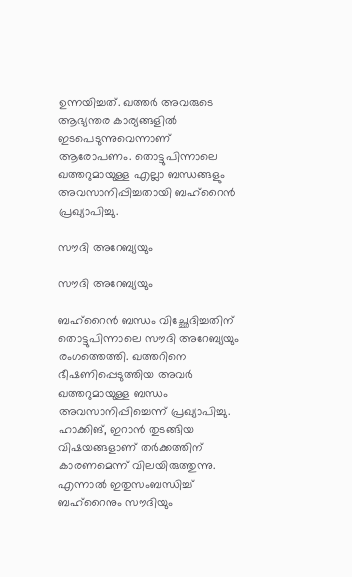ഉന്നയിച്ചത്. ഖത്തര്‍ അവരുടെ ആഭ്യന്തര കാര്യങ്ങളില്‍ ഇടപെടുന്നുവെന്നാണ് ആരോപണം. തൊട്ടുപിന്നാലെ ഖത്തറുമായുള്ള എല്ലാ ബന്ധങ്ങളും അവസാനിപ്പിച്ചതായി ബഹ്‌റൈന്‍ പ്രഖ്യാപിച്ചു.

സൗദി അറേബ്യയും

സൗദി അറേബ്യയും

ബഹ്‌റൈന്‍ ബന്ധം വിച്ഛേദിച്ചതിന് തൊട്ടുപിന്നാലെ സൗദി അറേബ്യയും രംഗത്തെത്തി. ഖത്തറിനെ ഭീഷണിപ്പെടുത്തിയ അവര്‍ ഖത്തറുമായുള്ള ബന്ധം അവസാനിപ്പിച്ചെന്ന് പ്രഖ്യാപിച്ചു. ഹാക്കിങ്, ഇറാന്‍ തുടങ്ങിയ വിഷയങ്ങളാണ് തര്‍ക്കത്തിന് കാരണമെന്ന് വിലയിരുത്തുന്നു. എന്നാല്‍ ഇതുസംബന്ധിച്ച് ബഹ്‌റൈനും സൗദിയും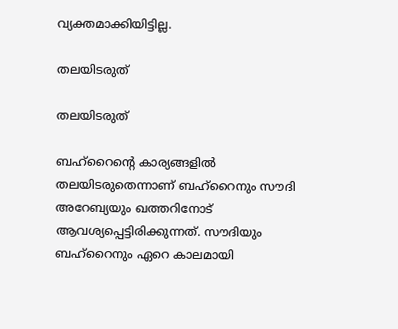വ്യക്തമാക്കിയിട്ടില്ല.

തലയിടരുത്

തലയിടരുത്

ബഹ്‌റൈന്റെ കാര്യങ്ങളില്‍ തലയിടരുതെന്നാണ് ബഹ്‌റൈനും സൗദി അറേബ്യയും ഖത്തറിനോട് ആവശ്യപ്പെട്ടിരിക്കുന്നത്. സൗദിയും ബഹ്‌റൈനും ഏറെ കാലമായി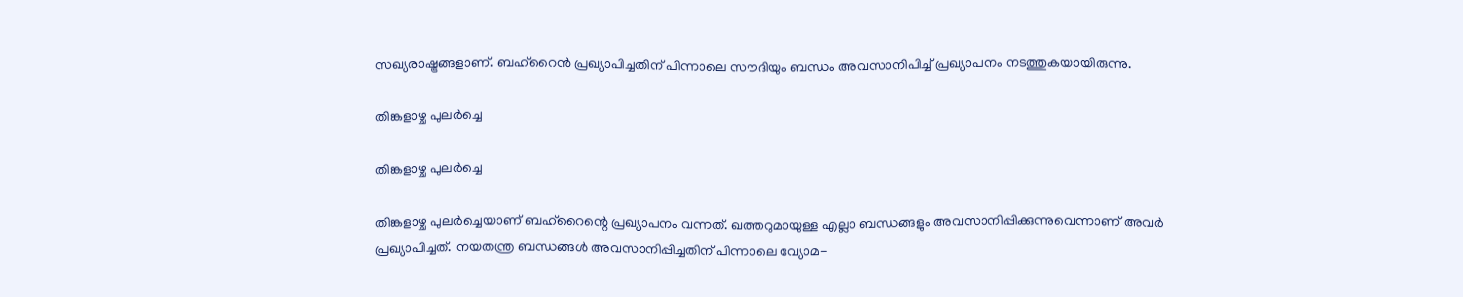സഖ്യരാഷ്ട്രങ്ങളാണ്. ബഹ്‌റൈന്‍ പ്രഖ്യാപിച്ചതിന് പിന്നാലെ സൗദിയും ബന്ധം അവസാനിപിച്ച് പ്രഖ്യാപനം നടത്തുകയായിരുന്നു.

തിങ്കളാഴ്ച പുലര്‍ച്ചെ

തിങ്കളാഴ്ച പുലര്‍ച്ചെ

തിങ്കളാഴ്ച പുലര്‍ച്ചെയാണ് ബഹ്‌റൈന്റെ പ്രഖ്യാപനം വന്നത്. ഖത്തറുമായുള്ള എല്ലാ ബന്ധങ്ങളും അവസാനിപ്പിക്കുന്നുവെന്നാണ് അവര്‍ പ്രഖ്യാപിച്ചത്. നയതന്ത്ര ബന്ധങ്ങള്‍ അവസാനിപ്പിച്ചതിന് പിന്നാലെ വ്യോമ-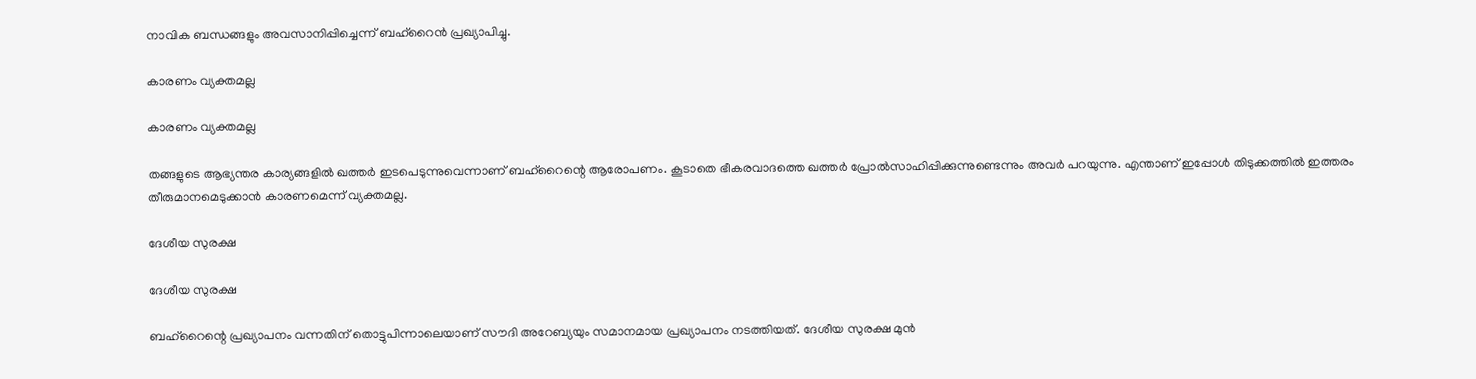നാവിക ബന്ധങ്ങളും അവസാനിപ്പിച്ചെന്ന് ബഹ്‌റൈന്‍ പ്രഖ്യാപിച്ചു.

കാരണം വ്യക്തമല്ല

കാരണം വ്യക്തമല്ല

തങ്ങളുടെ ആഭ്യന്തര കാര്യങ്ങളില്‍ ഖത്തര്‍ ഇടപെടുന്നുവെന്നാണ് ബഹ്‌റൈന്റെ ആരോപണം. കൂടാതെ ഭീകരവാദത്തെ ഖത്തര്‍ പ്രോല്‍സാഹിപ്പിക്കുന്നുണ്ടെന്നും അവര്‍ പറയുന്നു. എന്താണ് ഇപ്പോള്‍ തിടുക്കത്തില്‍ ഇത്തരം തീരുമാനമെടുക്കാന്‍ കാരണമെന്ന് വ്യക്തമല്ല.

ദേശീയ സുരക്ഷ

ദേശീയ സുരക്ഷ

ബഹ്‌റൈന്റെ പ്രഖ്യാപനം വന്നതിന് തൊട്ടുപിന്നാലെയാണ് സൗദി അറേബ്യയും സമാനമായ പ്രഖ്യാപനം നടത്തിയത്. ദേശീയ സുരക്ഷ മുന്‍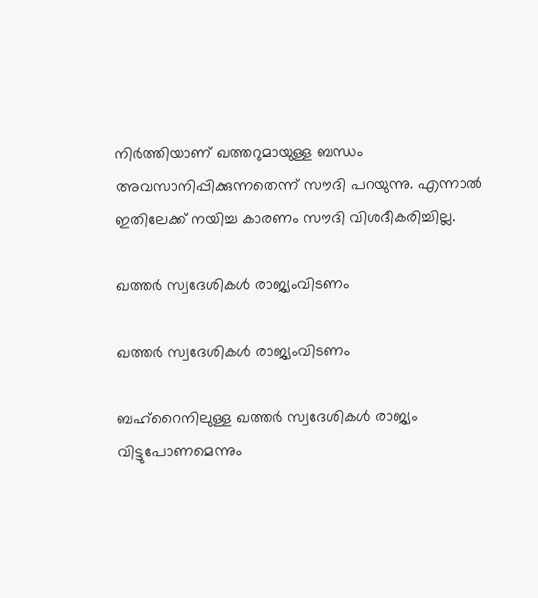നിര്‍ത്തിയാണ് ഖത്തറുമായുള്ള ബന്ധം അവസാനിപ്പിക്കുന്നതെന്ന് സൗദി പറയുന്നു. എന്നാല്‍ ഇതിലേക്ക് നയിച്ച കാരണം സൗദി വിശദീകരിച്ചില്ല.

ഖത്തര്‍ സ്വദേശികള്‍ രാജ്യംവിടണം

ഖത്തര്‍ സ്വദേശികള്‍ രാജ്യംവിടണം

ബഹ്‌റൈനിലുള്ള ഖത്തര്‍ സ്വദേശികള്‍ രാജ്യം വിട്ടുപോണമെന്നും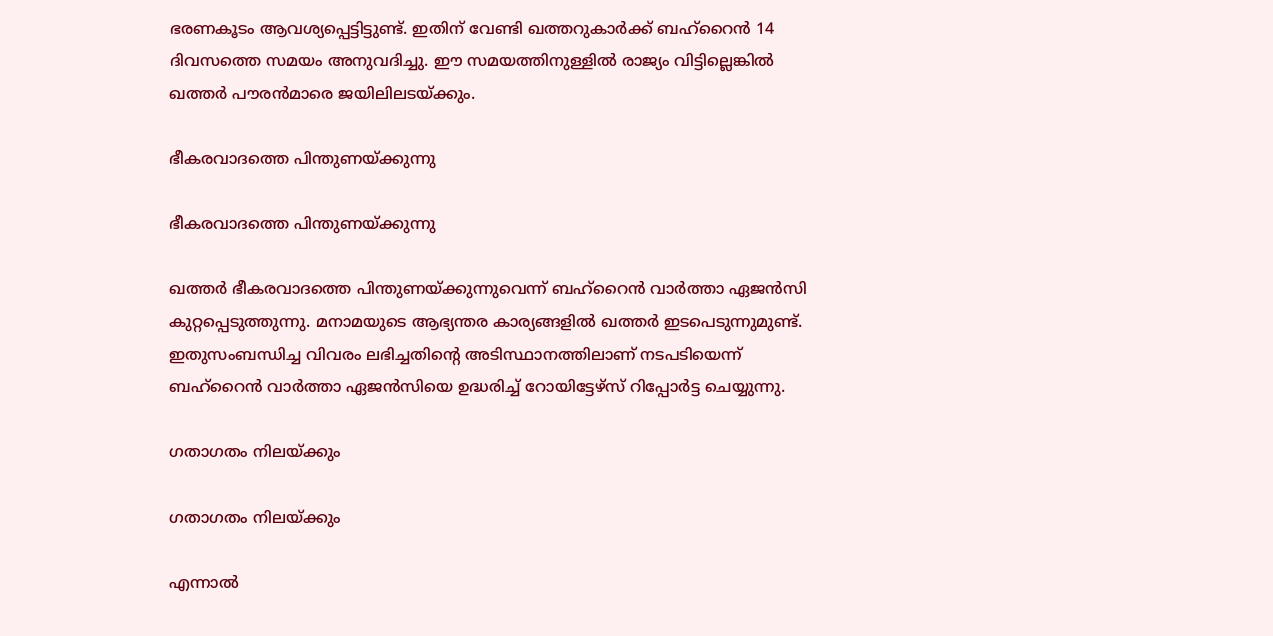ഭരണകൂടം ആവശ്യപ്പെട്ടിട്ടുണ്ട്. ഇതിന് വേണ്ടി ഖത്തറുകാര്‍ക്ക് ബഹ്‌റൈന്‍ 14 ദിവസത്തെ സമയം അനുവദിച്ചു. ഈ സമയത്തിനുള്ളില്‍ രാജ്യം വിട്ടില്ലെങ്കില്‍ ഖത്തര്‍ പൗരന്‍മാരെ ജയിലിലടയ്ക്കും.

ഭീകരവാദത്തെ പിന്തുണയ്ക്കുന്നു

ഭീകരവാദത്തെ പിന്തുണയ്ക്കുന്നു

ഖത്തര്‍ ഭീകരവാദത്തെ പിന്തുണയ്ക്കുന്നുവെന്ന് ബഹ്‌റൈന്‍ വാര്‍ത്താ ഏജന്‍സി കുറ്റപ്പെടുത്തുന്നു. മനാമയുടെ ആഭ്യന്തര കാര്യങ്ങളില്‍ ഖത്തര്‍ ഇടപെടുന്നുമുണ്ട്. ഇതുസംബന്ധിച്ച വിവരം ലഭിച്ചതിന്റെ അടിസ്ഥാനത്തിലാണ് നടപടിയെന്ന് ബഹ്‌റൈന്‍ വാര്‍ത്താ ഏജന്‍സിയെ ഉദ്ധരിച്ച് റോയിട്ടേഴ്‌സ് റിപ്പോര്‍ട്ട ചെയ്യുന്നു.

ഗതാഗതം നിലയ്ക്കും

ഗതാഗതം നിലയ്ക്കും

എന്നാല്‍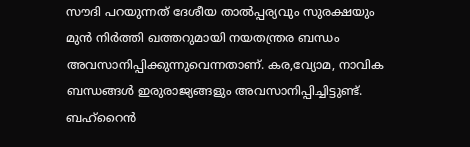സൗദി പറയുന്നത് ദേശീയ താല്‍പ്പര്യവും സുരക്ഷയും മുന്‍ നിര്‍ത്തി ഖത്തറുമായി നയതന്ത്രര ബന്ധം അവസാനിപ്പിക്കുന്നുവെന്നതാണ്. കര,വ്യോമ, നാവിക ബന്ധങ്ങള്‍ ഇരുരാജ്യങ്ങളും അവസാനിപ്പിച്ചിട്ടുണ്ട്. ബഹ്‌റൈന്‍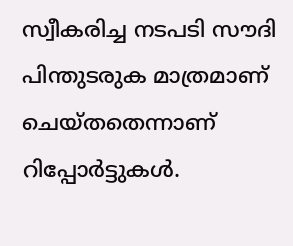സ്വീകരിച്ച നടപടി സൗദി പിന്തുടരുക മാത്രമാണ് ചെയ്തതെന്നാണ് റിപ്പോര്‍ട്ടുകള്‍.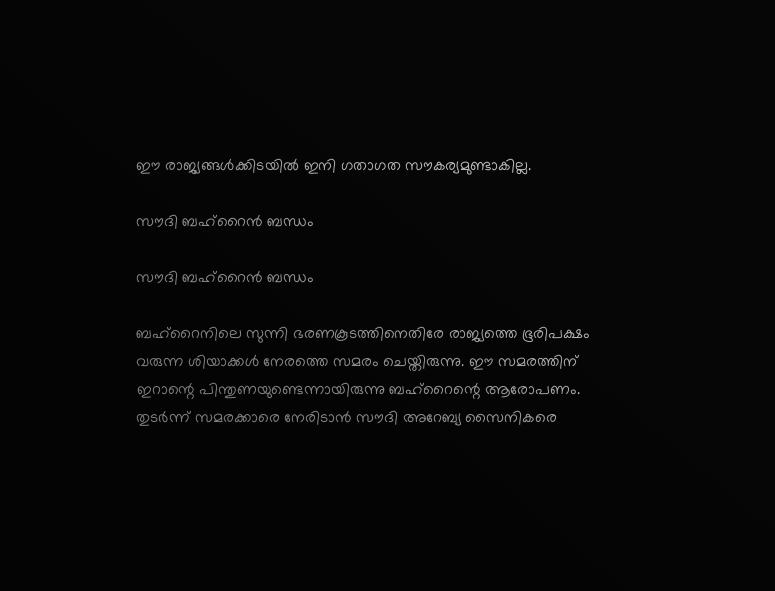ഈ രാജ്യങ്ങള്‍ക്കിടയില്‍ ഇനി ഗതാഗത സൗകര്യമുണ്ടാകില്ല.

സൗദി ബഹ്‌റൈന്‍ ബന്ധം

സൗദി ബഹ്‌റൈന്‍ ബന്ധം

ബഹ്‌റൈനിലെ സുന്നി ഭരണകൂടത്തിനെതിരേ രാജ്യത്തെ ഭൂരിപക്ഷം വരുന്ന ശിയാക്കള്‍ നേരത്തെ സമരം ചെയ്തിരുന്നു. ഈ സമരത്തിന് ഇറാന്റെ പിന്തുണയുണ്ടെന്നായിരുന്നു ബഹ്‌റൈന്റെ ആരോപണം. തുടര്‍ന്ന് സമരക്കാരെ നേരിടാന്‍ സൗദി അറേബ്യ സൈനികരെ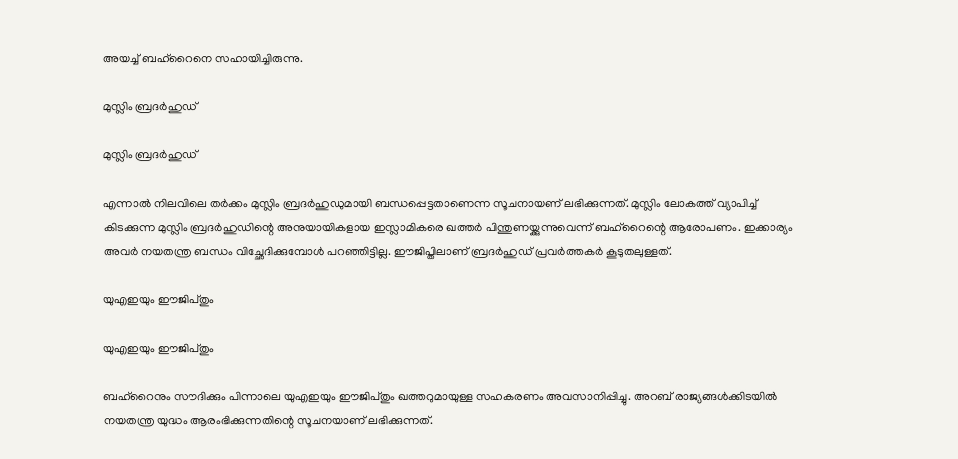അയച്ച് ബഹ്‌റൈനെ സഹായിച്ചിരുന്നു.

മുസ്ലിം ബ്രദര്‍ഹുഡ്

മുസ്ലിം ബ്രദര്‍ഹുഡ്

എന്നാല്‍ നിലവിലെ തര്‍ക്കം മുസ്ലിം ബ്രദര്‍ഹുഡുമായി ബന്ധപ്പെട്ടതാണെന്ന സൂചനായണ് ലഭിക്കുന്നത്. മുസ്ലിം ലോകത്ത് വ്യാപിച്ച് കിടക്കുന്ന മുസ്ലിം ബ്രദര്‍ഹുഡിന്റെ അനുയായികളായ ഇസ്ലാമികരെ ഖത്തര്‍ പിന്തുണയ്ക്കുന്നുവെന്ന് ബഹ്‌റൈന്റെ ആരോപണം. ഇക്കാര്യം അവര്‍ നയതന്ത്ര ബന്ധം വിച്ഛേദിക്കുമ്പോള്‍ പറഞ്ഞിട്ടില്ല. ഈജിപ്തിലാണ് ബ്രദര്‍ഹുഡ് പ്രവര്‍ത്തകര്‍ കൂടുതലുള്ളത്.

യുഎഇയും ഈജിപ്തും

യുഎഇയും ഈജിപ്തും

ബഹ്‌റൈനും സൗദിക്കും പിന്നാലെ യുഎഇയും ഈജിപ്തും ഖത്തറുമായുള്ള സഹകരണം അവസാനിപ്പിച്ചു. അറബ് രാജ്യങ്ങള്‍ക്കിടയില്‍ നയതന്ത്ര യുദ്ധം ആരംഭിക്കുന്നതിന്റെ സൂചനയാണ് ലഭിക്കുന്നത്.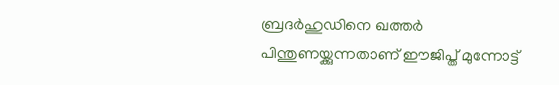ബ്രദര്‍ഹുഡിനെ ഖത്തര്‍ പിന്തുണയ്ക്കുന്നതാണ് ഈജിപ്ത് മുന്നോട്ട്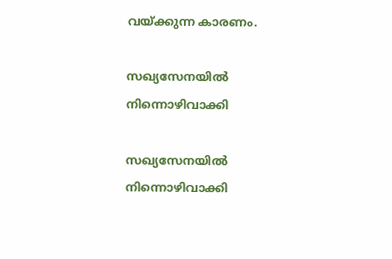വയ്ക്കുന്ന കാരണം.

സഖ്യസേനയില്‍ നിന്നൊഴിവാക്കി

സഖ്യസേനയില്‍ നിന്നൊഴിവാക്കി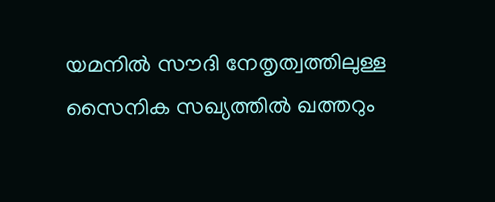യമനില്‍ സൗദി നേതൃത്വത്തിലുള്ള സൈനിക സഖ്യത്തില്‍ ഖത്തറും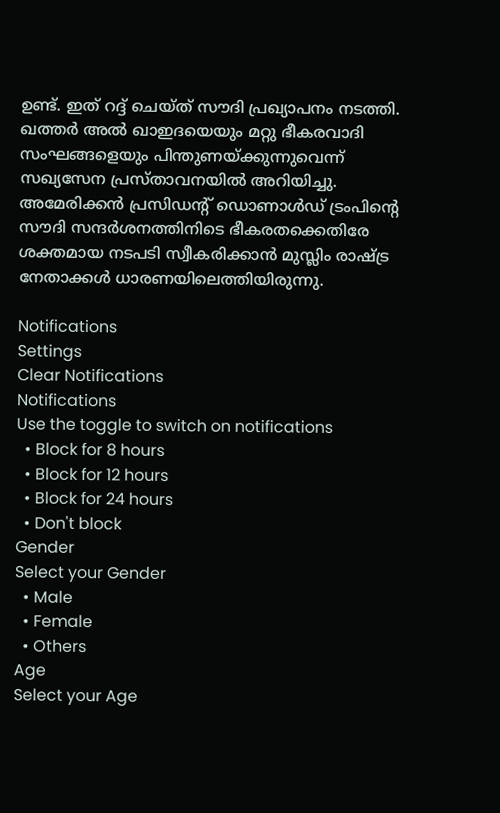ഉണ്ട്. ഇത് റദ്ദ് ചെയ്ത് സൗദി പ്രഖ്യാപനം നടത്തി. ഖത്തര്‍ അല്‍ ഖാഇദയെയും മറ്റു ഭീകരവാദി സംഘങ്ങളെയും പിന്തുണയ്ക്കുന്നുവെന്ന് സഖ്യസേന പ്രസ്താവനയില്‍ അറിയിച്ചു. അമേരിക്കന്‍ പ്രസിഡന്റ് ഡൊണാള്‍ഡ് ട്രംപിന്റെ സൗദി സന്ദര്‍ശനത്തിനിടെ ഭീകരതക്കെതിരേ ശക്തമായ നടപടി സ്വീകരിക്കാന്‍ മുസ്ലിം രാഷ്ട്ര നേതാക്കള്‍ ധാരണയിലെത്തിയിരുന്നു.

Notifications
Settings
Clear Notifications
Notifications
Use the toggle to switch on notifications
  • Block for 8 hours
  • Block for 12 hours
  • Block for 24 hours
  • Don't block
Gender
Select your Gender
  • Male
  • Female
  • Others
Age
Select your Age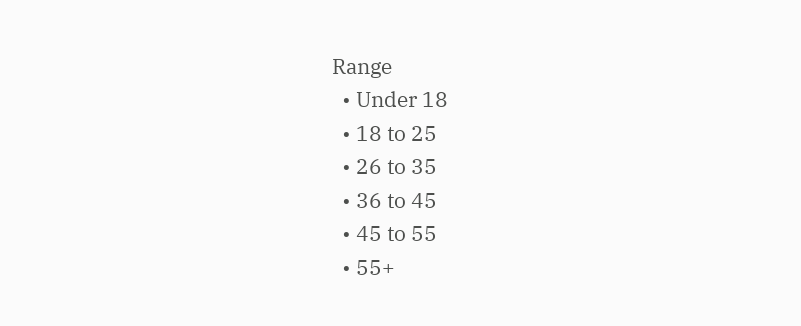Range
  • Under 18
  • 18 to 25
  • 26 to 35
  • 36 to 45
  • 45 to 55
  • 55+